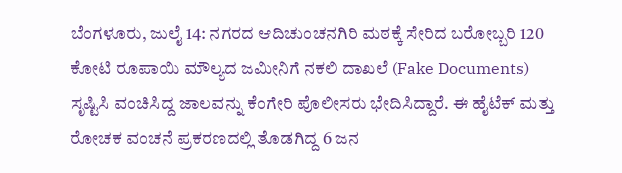ಬೆಂಗಳೂರು, ಜುಲೈ 14: ನಗರದ ಆದಿಚುಂಚನಗಿರಿ ಮಠಕ್ಕೆ ಸೇರಿದ ಬರೋಬ್ಬರಿ 120 ಕೋಟಿ ರೂಪಾಯಿ ಮೌಲ್ಯದ ಜಮೀನಿಗೆ ನಕಲಿ ದಾಖಲೆ (Fake Documents) ಸೃಷ್ಟಿಸಿ ವಂಚಿಸಿದ್ದ ಜಾಲವನ್ನು ಕೆಂಗೇರಿ ಪೊಲೀಸರು ಭೇದಿಸಿದ್ದಾರೆ. ಈ ಹೈಟೆಕ್ ಮತ್ತು ರೋಚಕ ವಂಚನೆ ಪ್ರಕರಣದಲ್ಲಿ ತೊಡಗಿದ್ದ 6 ಜನ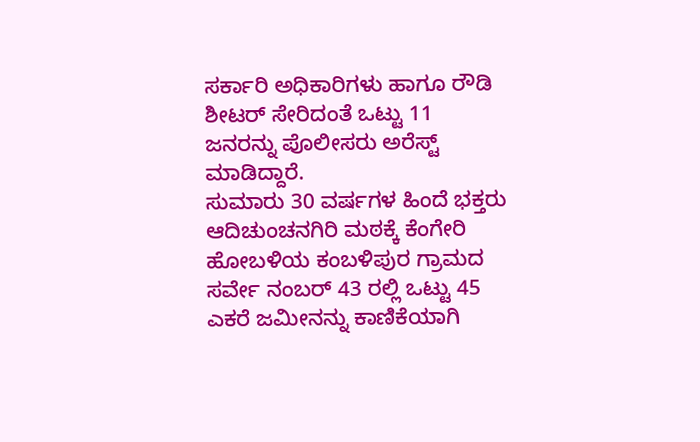ಸರ್ಕಾರಿ ಅಧಿಕಾರಿಗಳು ಹಾಗೂ ರೌಡಿ ಶೀಟರ್ ಸೇರಿದಂತೆ ಒಟ್ಟು 11 ಜನರನ್ನು ಪೊಲೀಸರು ಅರೆಸ್ಟ್ ಮಾಡಿದ್ದಾರೆ.
ಸುಮಾರು 30 ವರ್ಷಗಳ ಹಿಂದೆ ಭಕ್ತರು ಆದಿಚುಂಚನಗಿರಿ ಮಠಕ್ಕೆ ಕೆಂಗೇರಿ ಹೋಬಳಿಯ ಕಂಬಳಿಪುರ ಗ್ರಾಮದ ಸರ್ವೇ ನಂಬರ್ 43 ರಲ್ಲಿ ಒಟ್ಟು 45 ಎಕರೆ ಜಮೀನನ್ನು ಕಾಣಿಕೆಯಾಗಿ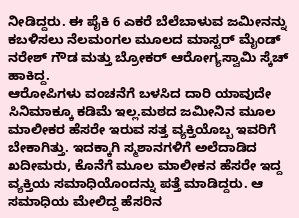ನೀಡಿದ್ದರು. ಈ ಪೈಕಿ 6 ಎಕರೆ ಬೆಲೆಬಾಳುವ ಜಮೀನನ್ನು ಕಬಳಿಸಲು ನೆಲಮಂಗಲ ಮೂಲದ ಮಾಸ್ಟರ್ ಮೈಂಡ್ ನರೇಶ್ ಗೌಡ ಮತ್ತು ಬ್ರೋಕರ್ ಆರೋಗ್ಯಸ್ವಾಮಿ ಸ್ಕೆಚ್ ಹಾಕಿದ್ದ.
ಆರೋಪಿಗಳು ವಂಚನೆಗೆ ಬಳಸಿದ ದಾರಿ ಯಾವುದೇ ಸಿನಿಮಾಕ್ಕೂ ಕಡಿಮೆ ಇಲ್ಲ.ಮಠದ ಜಮೀನಿನ ಮೂಲ ಮಾಲೀಕರ ಹೆಸರೇ ಇರುವ ಸತ್ತ ವ್ಯಕ್ತಿಯೊಬ್ಬ ಇವರಿಗೆ ಬೇಕಾಗಿತ್ತು. ಇದಕ್ಕಾಗಿ ಸ್ಮಶಾನಗಳಿಗೆ ಅಲೆದಾಡಿದ ಖದೀಮರು, ಕೊನೆಗೆ ಮೂಲ ಮಾಲೀಕನ ಹೆಸರೇ ಇದ್ದ ವ್ಯಕ್ತಿಯ ಸಮಾಧಿಯೊಂದನ್ನು ಪತ್ತೆ ಮಾಡಿದ್ದರು. ಆ ಸಮಾಧಿಯ ಮೇಲಿದ್ದ ಹೆಸರಿನ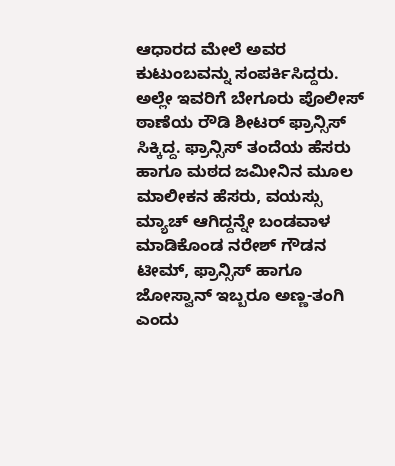ಆಧಾರದ ಮೇಲೆ ಅವರ ಕುಟುಂಬವನ್ನು ಸಂಪರ್ಕಿಸಿದ್ದರು.
ಅಲ್ಲೇ ಇವರಿಗೆ ಬೇಗೂರು ಪೊಲೀಸ್ ಠಾಣೆಯ ರೌಡಿ ಶೀಟರ್ ಫ್ರಾನ್ಸಿಸ್ ಸಿಕ್ಕಿದ್ದ. ಫ್ರಾನ್ಸಿಸ್ ತಂದೆಯ ಹೆಸರು ಹಾಗೂ ಮಠದ ಜಮೀನಿನ ಮೂಲ ಮಾಲೀಕನ ಹೆಸರು, ವಯಸ್ಸು ಮ್ಯಾಚ್ ಆಗಿದ್ದನ್ನೇ ಬಂಡವಾಳ ಮಾಡಿಕೊಂಡ ನರೇಶ್ ಗೌಡನ ಟೀಮ್, ಫ್ರಾನ್ಸಿಸ್ ಹಾಗೂ ಜೋಸ್ವಾನ್ ಇಬ್ಬರೂ ಅಣ್ಣ-ತಂಗಿ ಎಂದು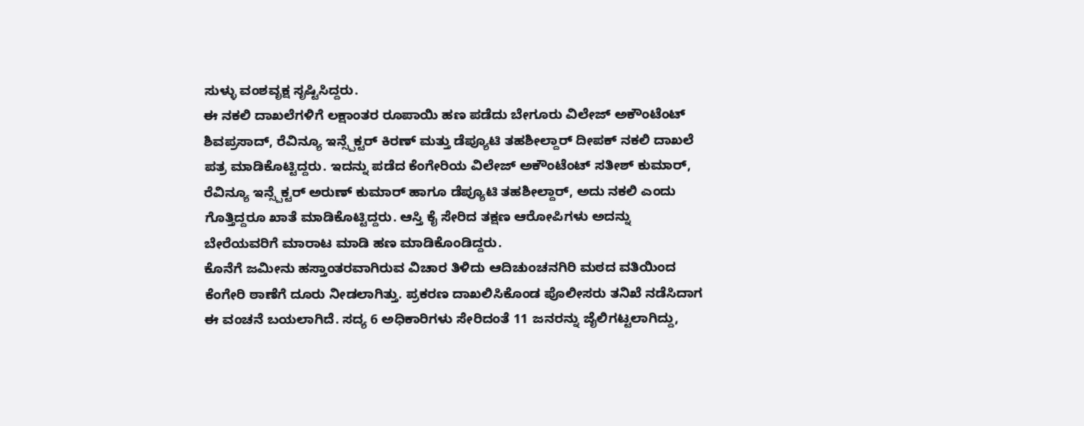ಸುಳ್ಳು ವಂಶವೃಕ್ಷ ಸೃಷ್ಟಿಸಿದ್ದರು.
ಈ ನಕಲಿ ದಾಖಲೆಗಳಿಗೆ ಲಕ್ಷಾಂತರ ರೂಪಾಯಿ ಹಣ ಪಡೆದು ಬೇಗೂರು ವಿಲೇಜ್ ಅಕೌಂಟೆಂಟ್ ಶಿವಪ್ರಸಾದ್, ರೆವಿನ್ಯೂ ಇನ್ಸ್ಪೆಕ್ಟರ್ ಕಿರಣ್ ಮತ್ತು ಡೆಪ್ಯೂಟಿ ತಹಶೀಲ್ದಾರ್ ದೀಪಕ್ ನಕಲಿ ದಾಖಲೆ ಪತ್ರ ಮಾಡಿಕೊಟ್ಟಿದ್ದರು. ಇದನ್ನು ಪಡೆದ ಕೆಂಗೇರಿಯ ವಿಲೇಜ್ ಅಕೌಂಟೆಂಟ್ ಸತೀಶ್ ಕುಮಾರ್, ರೆವಿನ್ಯೂ ಇನ್ಸ್ಪೆಕ್ಟರ್ ಅರುಣ್ ಕುಮಾರ್ ಹಾಗೂ ಡೆಪ್ಯೂಟಿ ತಹಶೀಲ್ದಾರ್, ಅದು ನಕಲಿ ಎಂದು ಗೊತ್ತಿದ್ದರೂ ಖಾತೆ ಮಾಡಿಕೊಟ್ಟಿದ್ದರು. ಆಸ್ತಿ ಕೈ ಸೇರಿದ ತಕ್ಷಣ ಆರೋಪಿಗಳು ಅದನ್ನು ಬೇರೆಯವರಿಗೆ ಮಾರಾಟ ಮಾಡಿ ಹಣ ಮಾಡಿಕೊಂಡಿದ್ದರು.
ಕೊನೆಗೆ ಜಮೀನು ಹಸ್ತಾಂತರವಾಗಿರುವ ವಿಚಾರ ತಿಳಿದು ಆದಿಚುಂಚನಗಿರಿ ಮಠದ ವತಿಯಿಂದ ಕೆಂಗೇರಿ ಠಾಣೆಗೆ ದೂರು ನೀಡಲಾಗಿತ್ತು. ಪ್ರಕರಣ ದಾಖಲಿಸಿಕೊಂಡ ಪೊಲೀಸರು ತನಿಖೆ ನಡೆಸಿದಾಗ ಈ ವಂಚನೆ ಬಯಲಾಗಿದೆ. ಸದ್ಯ 6 ಅಧಿಕಾರಿಗಳು ಸೇರಿದಂತೆ 11 ಜನರನ್ನು ಜೈಲಿಗಟ್ಟಲಾಗಿದ್ದು,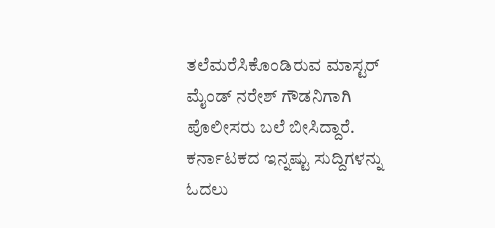ತಲೆಮರೆಸಿಕೊಂಡಿರುವ ಮಾಸ್ಟರ್ ಮೈಂಡ್ ನರೇಶ್ ಗೌಡನಿಗಾಗಿ ಪೊಲೀಸರು ಬಲೆ ಬೀಸಿದ್ದಾರೆ.
ಕರ್ನಾಟಕದ ಇನ್ನಷ್ಟು ಸುದ್ದಿಗಳನ್ನು ಓದಲು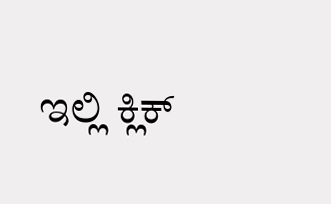ಇಲ್ಲಿ ಕ್ಲಿಕ್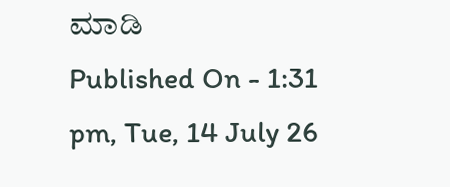ಮಾಡಿ
Published On - 1:31 pm, Tue, 14 July 26